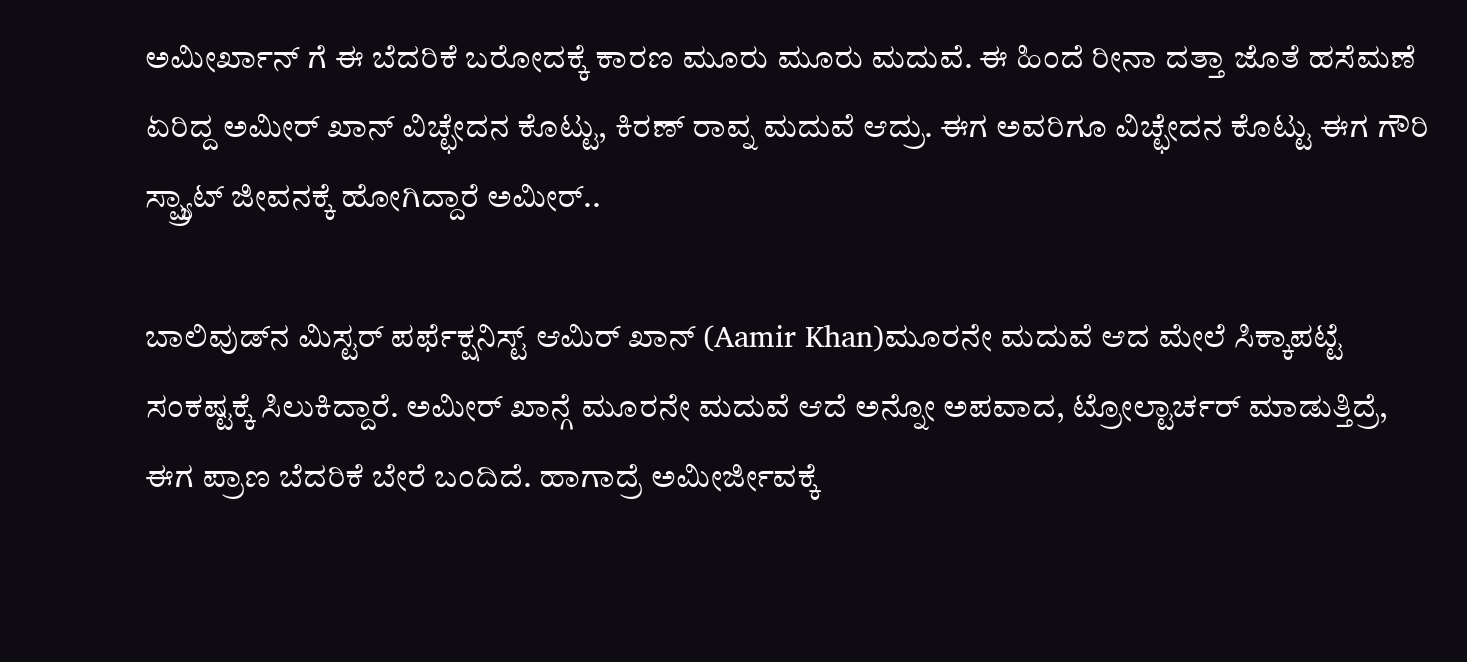ಅಮೀರ್ಖಾನ್ ಗೆ ಈ ಬೆದರಿಕೆ ಬರೋದಕ್ಕೆ ಕಾರಣ ಮೂರು ಮೂರು ಮದುವೆ. ಈ ಹಿಂದೆ ರೀನಾ ದತ್ತಾ ಜೊತೆ ಹಸೆಮಣೆ ಏರಿದ್ದ ಅಮೀರ್ ಖಾನ್ ವಿಚ್ಛೇದನ ಕೊಟ್ಟು, ಕಿರಣ್ ರಾವ್ನ ಮದುವೆ ಆದ್ರು. ಈಗ ಅವರಿಗೂ ವಿಚ್ಛೇದನ ಕೊಟ್ಟು ಈಗ ಗೌರಿ ಸ್ಪ್ರ್ಯಾಟ್ ಜೀವನಕ್ಕೆ ಹೋಗಿದ್ದಾರೆ ಅಮೀರ್..

ಬಾಲಿವುಡ್‌ನ ಮಿಸ್ಟರ್ ಪರ್ಫೆಕ್ಷನಿಸ್ಟ್ ಆಮಿರ್ ಖಾನ್ (Aamir Khan)ಮೂರನೇ ಮದುವೆ ಆದ ಮೇಲೆ ಸಿಕ್ಕಾಪಟ್ಟೆ ಸಂಕಷ್ಟಕ್ಕೆ ಸಿಲುಕಿದ್ದಾರೆ. ಅಮೀರ್ ಖಾನ್ಗೆ ಮೂರನೇ ಮದುವೆ ಆದೆ ಅನ್ನೋ ಅಪವಾದ, ಟ್ರೋಲ್ಟಾರ್ಚರ್ ಮಾಡುತ್ತಿದ್ರೆ, ಈಗ ಪ್ರಾಣ ಬೆದರಿಕೆ ಬೇರೆ ಬಂದಿದೆ. ಹಾಗಾದ್ರೆ ಅಮೀರ್ಜೀವಕ್ಕೆ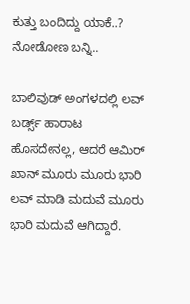ಕುತ್ತು ಬಂದಿದ್ದು ಯಾಕೆ..? ನೋಡೋಣ ಬನ್ನಿ..

ಬಾಲಿವುಡ್ ಅಂಗಳದಲ್ಲಿ ಲವ್ ಬರ್ಡ್ಸ್ ಹಾರಾಟ ಹೊಸದೇನಲ್ಲ, ಆದರೆ ಆಮಿರ್ ಖಾನ್ ಮೂರು ಮೂರು ಭಾರಿ ಲವ್ ಮಾಡಿ ಮದುವೆ ಮೂರು ಭಾರಿ ಮದುವೆ ಆಗಿದ್ದಾರೆ.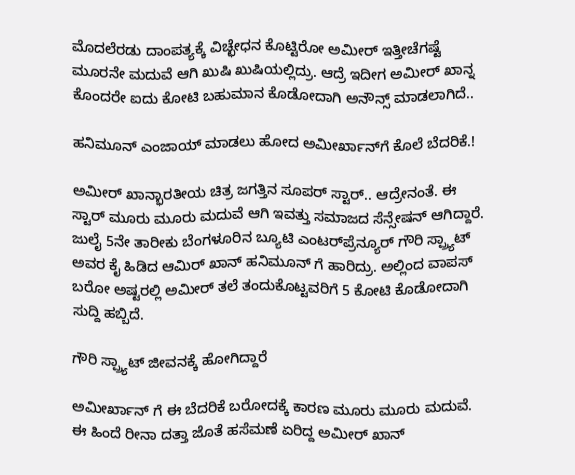ಮೊದಲೆರಡು ದಾಂಪತ್ಯಕ್ಕೆ ವಿಚ್ಛೇಧನ ಕೊಟ್ಟಿರೋ ಅಮೀರ್ ಇತ್ತೀಚೆಗಷ್ಟೆ ಮೂರನೇ ಮದುವೆ ಆಗಿ ಖುಷಿ ಖುಷಿಯಲ್ಲಿದ್ರು. ಆದ್ರೆ ಇದೀಗ ಅಮೀರ್ ಖಾನ್ನ ಕೊಂದರೇ ಐದು ಕೋಟಿ ಬಹುಮಾನ ಕೊಡೋದಾಗಿ ಅನೌನ್ಸ್ ಮಾಡಲಾಗಿದೆ..

ಹನಿಮೂನ್ ಎಂಜಾಯ್ ಮಾಡಲು ಹೋದ ಅಮೀರ್ಖಾನ್‌ಗೆ ಕೊಲೆ ಬೆದರಿಕೆ.!

ಅಮೀರ್ ಖಾನ್ಭಾರತೀಯ ಚಿತ್ರ ಜಗತ್ತಿನ ಸೂಪರ್ ಸ್ಟಾರ್.. ಆದ್ರೇನಂತೆ. ಈ ಸ್ಟಾರ್ ಮೂರು ಮೂರು ಮದುವೆ ಆಗಿ ಇವತ್ತು ಸಮಾಜದ ಸೆನ್ಸೇಷನ್ ಆಗಿದ್ದಾರೆ. ಜುಲೈ 5ನೇ ತಾರೀಕು ಬೆಂಗಳೂರಿನ ಬ್ಯೂಟಿ ಎಂಟರ್‌ಪ್ರೆನ್ಯೂರ್ ಗೌರಿ ಸ್ಪ್ರ್ಯಾಟ್ ಅವರ ಕೈ ಹಿಡಿದ ಆಮಿರ್ ಖಾನ್ ಹನಿಮೂನ್ ಗೆ ಹಾರಿದ್ರು. ಅಲ್ಲಿಂದ ವಾಪಸ್ ಬರೋ ಅಷ್ಟರಲ್ಲಿ ಅಮೀರ್ ತಲೆ ತಂದುಕೊಟ್ಟವರಿಗೆ 5 ಕೋಟಿ ಕೊಡೋದಾಗಿ ಸುದ್ದಿ ಹಬ್ಬಿದೆ.

ಗೌರಿ ಸ್ಪ್ರ್ಯಾಟ್ ಜೀವನಕ್ಕೆ ಹೋಗಿದ್ದಾರೆ

ಅಮೀರ್ಖಾನ್ ಗೆ ಈ ಬೆದರಿಕೆ ಬರೋದಕ್ಕೆ ಕಾರಣ ಮೂರು ಮೂರು ಮದುವೆ. ಈ ಹಿಂದೆ ರೀನಾ ದತ್ತಾ ಜೊತೆ ಹಸೆಮಣೆ ಏರಿದ್ದ ಅಮೀರ್ ಖಾನ್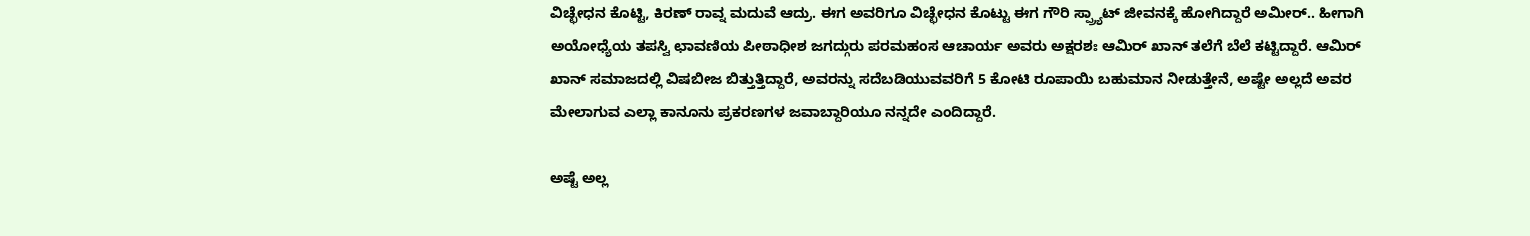ವಿಚ್ಛೇಧನ ಕೊಟ್ಟಿ, ಕಿರಣ್ ರಾವ್ನ ಮದುವೆ ಆದ್ರು. ಈಗ ಅವರಿಗೂ ವಿಚ್ಛೇಧನ ಕೊಟ್ಟು ಈಗ ಗೌರಿ ಸ್ಪ್ರ್ಯಾಟ್ ಜೀವನಕ್ಕೆ ಹೋಗಿದ್ದಾರೆ ಅಮೀರ್.. ಹೀಗಾಗಿ ಅಯೋಧ್ಯೆಯ ತಪಸ್ವಿ ಛಾವಣಿಯ ಪೀಠಾಧೀಶ ಜಗದ್ಗುರು ಪರಮಹಂಸ ಆಚಾರ್ಯ ಅವರು ಅಕ್ಷರಶಃ ಆಮಿರ್ ಖಾನ್ ತಲೆಗೆ ಬೆಲೆ ಕಟ್ಟಿದ್ದಾರೆ. ಆಮಿರ್ ಖಾನ್ ಸಮಾಜದಲ್ಲಿ ವಿಷಬೀಜ ಬಿತ್ತುತ್ತಿದ್ದಾರೆ, ಅವರನ್ನು ಸದೆಬಡಿಯುವವರಿಗೆ 5 ಕೋಟಿ ರೂಪಾಯಿ ಬಹುಮಾನ ನೀಡುತ್ತೇನೆ, ಅಷ್ಟೇ ಅಲ್ಲದೆ ಅವರ ಮೇಲಾಗುವ ಎಲ್ಲಾ ಕಾನೂನು ಪ್ರಕರಣಗಳ ಜವಾಬ್ದಾರಿಯೂ ನನ್ನದೇ ಎಂದಿದ್ದಾರೆ.

ಅಷ್ಟೆ ಅಲ್ಲ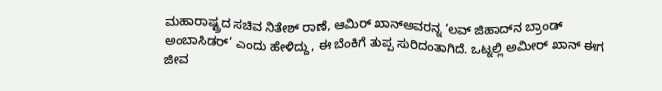ಮಹಾರಾಷ್ಟ್ರದ ಸಚಿವ ನಿತೇಶ್ ರಾಣೆ, ಆಮಿರ್ ಖಾನ್ಅವರನ್ನ ‘ಲವ್ ಜಿಹಾದ್‌ನ ಬ್ರಾಂಡ್ ಅಂಬಾಸಿಡರ್’ ಎಂದು ಹೇಳಿದ್ದು, ಈ ಬೆಂಕಿಗೆ ತುಪ್ಪ ಸುರಿದಂತಾಗಿದೆ. ಒಟ್ನಲ್ಲಿ ಅಮೀರ್ ಖಾನ್ ಈಗ ಜೀವ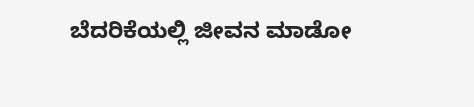ಬೆದರಿಕೆಯಲ್ಲಿ ಜೀವನ ಮಾಡೋ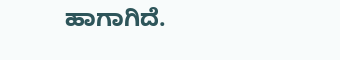ಹಾಗಾಗಿದೆ.